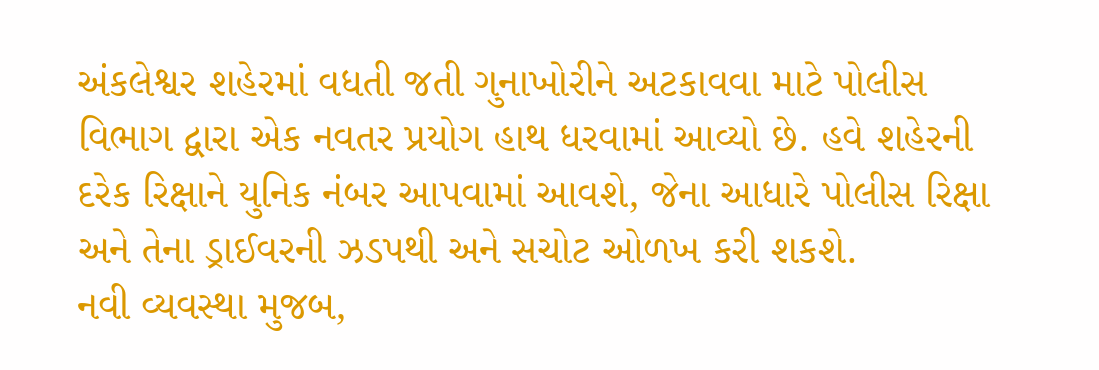અંકલેશ્વર શહેરમાં વધતી જતી ગુનાખોરીને અટકાવવા માટે પોલીસ વિભાગ દ્વારા એક નવતર પ્રયોગ હાથ ધરવામાં આવ્યો છે. હવે શહેરની દરેક રિક્ષાને યુનિક નંબર આપવામાં આવશે, જેના આધારે પોલીસ રિક્ષા અને તેના ડ્રાઈવરની ઝડપથી અને સચોટ ઓળખ કરી શકશે.
નવી વ્યવસ્થા મુજબ,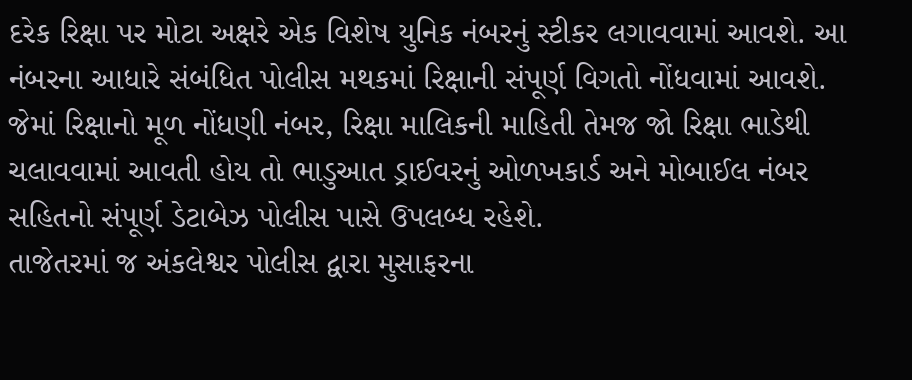દરેક રિક્ષા પર મોટા અક્ષરે એક વિશેષ યુનિક નંબરનું સ્ટીકર લગાવવામાં આવશે. આ નંબરના આધારે સંબંધિત પોલીસ મથકમાં રિક્ષાની સંપૂર્ણ વિગતો નોંધવામાં આવશે. જેમાં રિક્ષાનો મૂળ નોંધણી નંબર, રિક્ષા માલિકની માહિતી તેમજ જો રિક્ષા ભાડેથી ચલાવવામાં આવતી હોય તો ભાડુઆત ડ્રાઈવરનું ઓળખકાર્ડ અને મોબાઈલ નંબર સહિતનો સંપૂર્ણ ડેટાબેઝ પોલીસ પાસે ઉપલબ્ધ રહેશે.
તાજેતરમાં જ અંકલેશ્વર પોલીસ દ્વારા મુસાફરના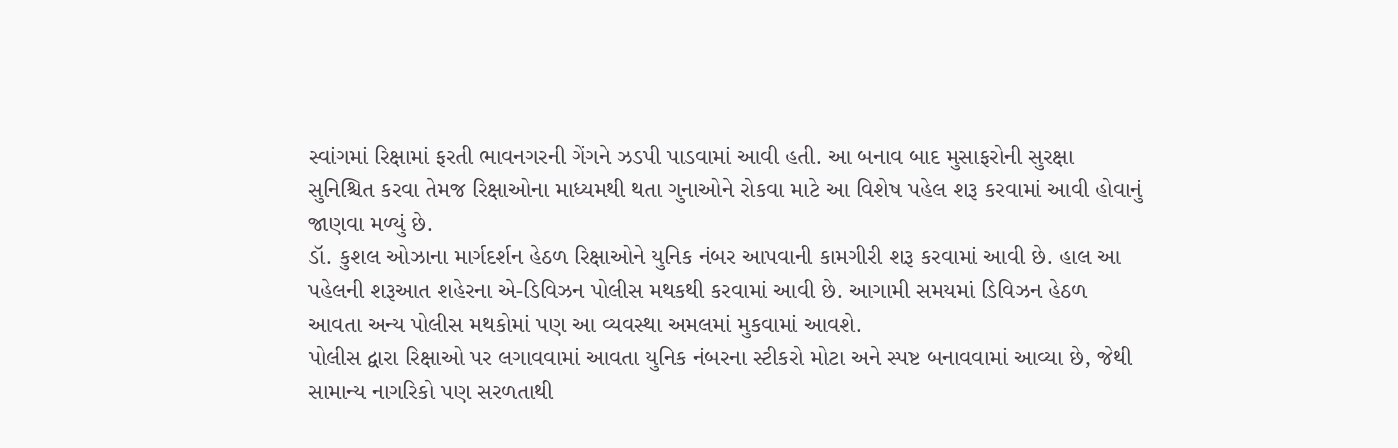સ્વાંગમાં રિક્ષામાં ફરતી ભાવનગરની ગેંગને ઝડપી પાડવામાં આવી હતી. આ બનાવ બાદ મુસાફરોની સુરક્ષા સુનિશ્ચિત કરવા તેમજ રિક્ષાઓના માધ્યમથી થતા ગુનાઓને રોકવા માટે આ વિશેષ પહેલ શરૂ કરવામાં આવી હોવાનું જાણવા મળ્યું છે.
ડૉ. કુશલ ઓઝાના માર્ગદર્શન હેઠળ રિક્ષાઓને યુનિક નંબર આપવાની કામગીરી શરૂ કરવામાં આવી છે. હાલ આ પહેલની શરૂઆત શહેરના એ-ડિવિઝન પોલીસ મથકથી કરવામાં આવી છે. આગામી સમયમાં ડિવિઝન હેઠળ આવતા અન્ય પોલીસ મથકોમાં પણ આ વ્યવસ્થા અમલમાં મુકવામાં આવશે.
પોલીસ દ્વારા રિક્ષાઓ પર લગાવવામાં આવતા યુનિક નંબરના સ્ટીકરો મોટા અને સ્પષ્ટ બનાવવામાં આવ્યા છે, જેથી સામાન્ય નાગરિકો પણ સરળતાથી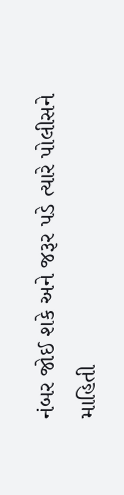નંબર જોઈ શકે અને જરૂર પડે ત્યારે પોલીસને માહિતી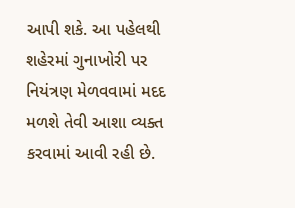આપી શકે. આ પહેલથી શહેરમાં ગુનાખોરી પર નિયંત્રણ મેળવવામાં મદદ મળશે તેવી આશા વ્યક્ત કરવામાં આવી રહી છે.